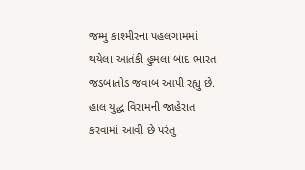જમ્મુ કાશ્મીરના પહલગામમાં થયેલા આતંકી હુમલા બાદ ભારત જડબાતોડ જવાબ આપી રહ્યુ છે. હાલ યુદ્ધ વિરામની જાહેરાત કરવામાં આવી છે પરંતુ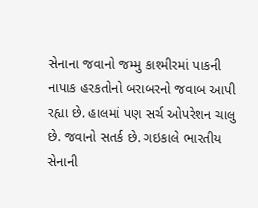સેનાના જવાનો જમ્મુ કાશ્મીરમાં પાકની નાપાક હરકતોનો બરાબરનો જવાબ આપી રહ્યા છે. હાલમાં પણ સર્ચ ઓપરેશન ચાલુ છે. જવાનો સતર્ક છે. ગઇકાલે ભારતીય સેનાની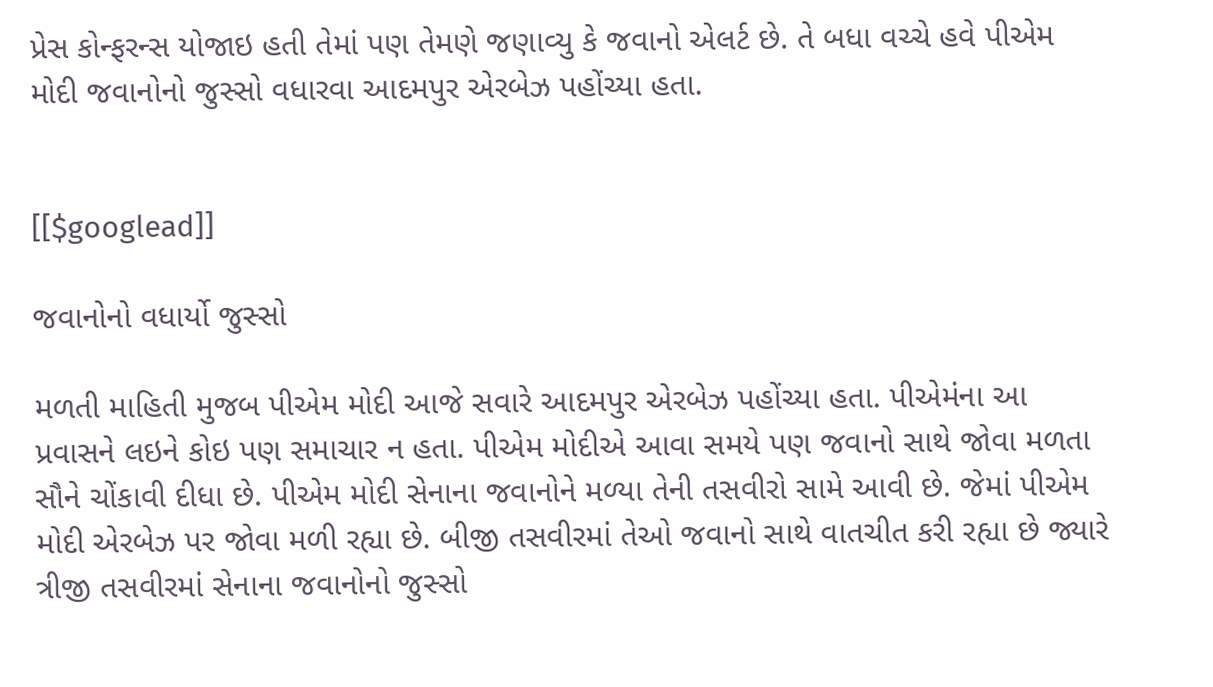પ્રેસ કોન્ફરન્સ યોજાઇ હતી તેમાં પણ તેમણે જણાવ્યુ કે જવાનો એલર્ટ છે. તે બધા વચ્ચે હવે પીએમ મોદી જવાનોનો જુસ્સો વધારવા આદમપુર એરબેઝ પહોંચ્યા હતા.


[[$googlead]]

જવાનોનો વધાર્યો જુસ્સો

મળતી માહિતી મુજબ પીએમ મોદી આજે સવારે આદમપુર એરબેઝ પહોંચ્યા હતા. પીએમંના આ પ્રવાસને લઇને કોઇ પણ સમાચાર ન હતા. પીએમ મોદીએ આવા સમયે પણ જવાનો સાથે જોવા મળતા સૌને ચોંકાવી દીધા છે. પીએમ મોદી સેનાના જવાનોને મળ્યા તેની તસવીરો સામે આવી છે. જેમાં પીએમ મોદી એરબેઝ પર જોવા મળી રહ્યા છે. બીજી તસવીરમાં તેઓ જવાનો સાથે વાતચીત કરી રહ્યા છે જ્યારે ત્રીજી તસવીરમાં સેનાના જવાનોનો જુસ્સો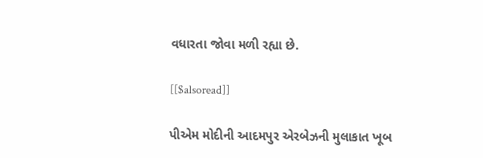વધારતા જોવા મળી રહ્યા છે.

[[$alsoread]]

પીએમ મોદીની આદમપુર એરબેઝની મુલાકાત ખૂબ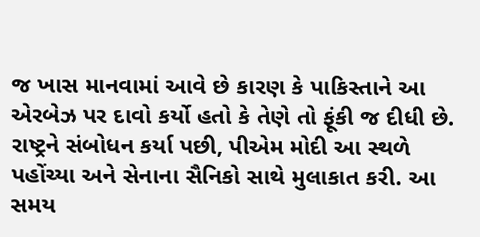જ ખાસ માનવામાં આવે છે કારણ કે પાકિસ્તાને આ એરબેઝ પર દાવો કર્યો હતો કે તેણે તો ફૂંકી જ દીધી છે. રાષ્ટ્રને સંબોધન કર્યા પછી, પીએમ મોદી આ સ્થળે પહોંચ્યા અને સેનાના સૈનિકો સાથે મુલાકાત કરી. આ સમય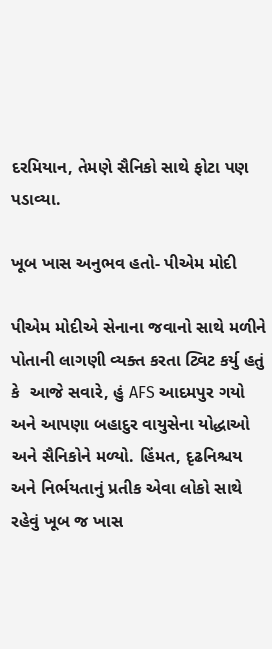દરમિયાન, તેમણે સૈનિકો સાથે ફોટા પણ પડાવ્યા.

ખૂબ ખાસ અનુભવ હતો- પીએમ મોદી

પીએમ મોદીએ સેનાના જવાનો સાથે મળીને પોતાની લાગણી વ્યક્ત કરતા ટ્વિટ કર્યુ હતું કે  આજે સવારે, હું AFS આદમપુર ગયો અને આપણા બહાદુર વાયુસેના યોદ્ધાઓ અને સૈનિકોને મળ્યો. હિંમત, દૃઢનિશ્ચય અને નિર્ભયતાનું પ્રતીક એવા લોકો સાથે રહેવું ખૂબ જ ખાસ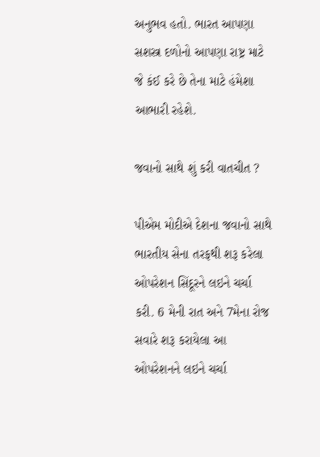અનુભવ હતો. ભારત આપણા સશસ્ત્ર દળોનો આપણા રાષ્ટ્ર માટે જે કંઈ કરે છે તેના માટે હંમેશા આભારી રહેશે.

જવાનો સાથે શું કરી વાતચીત ?

પીએમ મોદીએ દેશના જવાનો સાથે ભારતીય સેના તરફથી શરૂ કરેલા ઓપરેશન સિંદૂરને લઇને ચર્ચા કરી. 6 મેની રાત અને 7મેના રોજ સવારે શરૂ કરાયેલા આ ઓપરેશનને લઇને ચર્ચા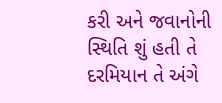કરી અને જવાનોની સ્થિતિ શું હતી તે દરમિયાન તે અંગે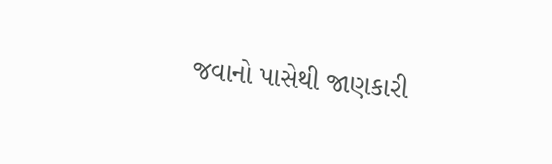જવાનો પાસેથી જાણકારી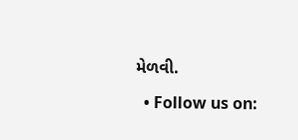મેળવી.

  • Follow us on: